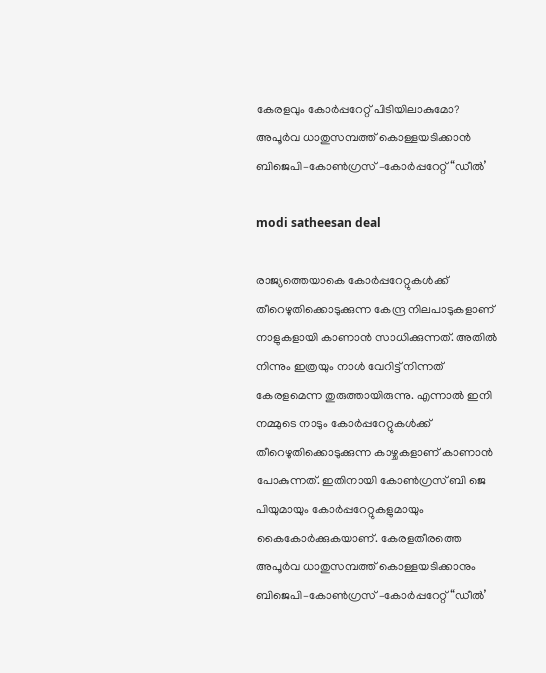കേരളവും കോർപ്പറേറ്റ് പിടിയിലാകുമോ? അപൂർവ ധാതുസമ്പത്ത് കൊള്ളയടിക്കാൻ ബിജെപി–കോൺഗ്രസ്‌ –കോർപ്പറേറ്റ്‌ “ഡീൽ’

modi satheesan deal

രാജ്യത്തെയാകെ കോർപ്പറേറ്റുകൾക്ക് തീറെഴുതിക്കൊടുക്കുന്ന കേന്ദ്ര നിലപാടുകളാണ് നാളുകളായി കാണാൻ സാധിക്കുന്നത്. അതിൽ നിന്നും ഇത്രയും നാൾ വേറിട്ട് നിന്നത് കേരളമെന്ന തുരുത്തായിരുന്നു. എന്നാൽ ഇനി നമ്മുടെ നാടും കോർപ്പറേറ്റുകൾക്ക് തീറെഴുതിക്കൊടുക്കുന്ന കാഴ്ചകളാണ് കാണാൻ പോകുന്നത്. ഇതിനായി കോൺഗ്രസ് ബി ജെ പിയുമായും കോർപ്പറേറ്റുകളുമായും കൈകോർക്കുകയാണ്. കേരളതീരത്തെ അപൂർവ ധാതുസമ്പത്ത് കൊള്ളയടിക്കാനും ബിജെപി–കോൺഗ്രസ്‌ –കോർപ്പറേറ്റ്‌ “ഡീൽ’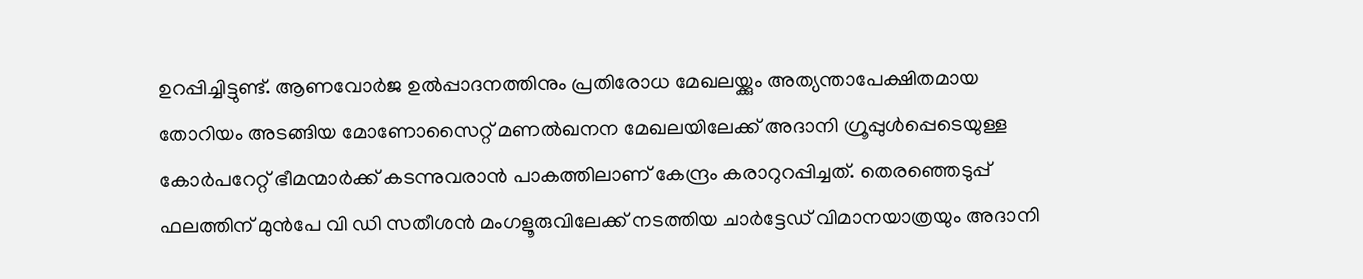ഉറപ്പിച്ചിട്ടുണ്ട്. ആണവോർജ ഉൽപ്പാദനത്തിനും പ്രതിരോധ മേഖലയ്ക്കും അത്യന്താപേക്ഷിതമായ തോറിയം അടങ്ങിയ മോണോസൈറ്റ് മണൽഖനന മേഖലയിലേക്ക് അദാനി ഗ്രൂപ്പുൾപ്പെടെയുള്ള കോർപറേറ്റ്‌ ഭീമന്മാർക്ക് കടന്നുവരാൻ പാകത്തിലാണ് കേന്ദ്രം കരാറുറപ്പിച്ചത്. തെരഞ്ഞെടുപ്പ് ഫലത്തിന്‌ മുൻപേ വി ഡി സതീശൻ മംഗളൂരുവിലേക്ക്‌ നടത്തിയ ചാർട്ടേഡ് വിമാനയാത്രയും അദാനി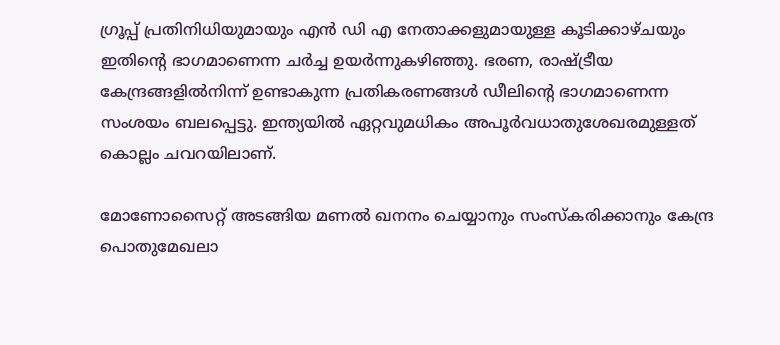ഗ്രൂപ്പ് പ്രതിനിധിയുമായും എൻ ഡി എ നേതാക്കളുമായുള്ള കൂടിക്കാഴ്ചയും ഇതിന്റെ ഭാഗമാണെന്ന ചർച്ച ഉയർന്നുകഴിഞ്ഞു. ഭരണ, രാഷ്ട്രീയ കേന്ദ്രങ്ങളിൽനിന്ന്‌ ഉണ്ടാകുന്ന പ്രതികരണങ്ങൾ ഡീലിന്റെ ഭാഗമാണെന്ന സംശയം ബലപ്പെട്ടു. ഇന്ത്യയിൽ ഏറ്റവുമധികം അപൂർവധാതുശേഖരമുള്ളത്‌ കൊല്ലം ചവറയിലാണ്‌.

മോണോസൈറ്റ് അടങ്ങിയ മണൽ ഖനനം ചെയ്യാനും സംസ്കരിക്കാനും കേന്ദ്ര പൊതുമേഖലാ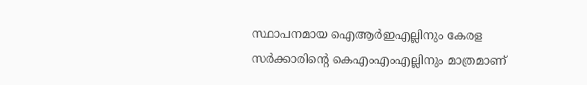സ്ഥാപനമായ ഐആർഇഎല്ലിനും കേരള സർക്കാരിന്റെ കെഎംഎംഎല്ലിനും മാത്രമാണ്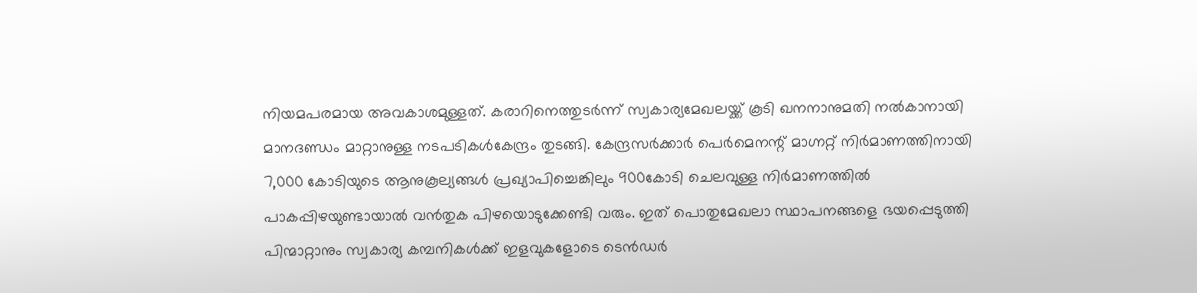നിയമപരമായ അവകാശമുള്ളത്. കരാറിനെത്തുടർന്ന്‌ സ്വകാര്യമേഖലയ്ക്ക് കൂടി ഖനനാനുമതി നൽകാനായി മാനദണ്ഡം മാറ്റാനുള്ള നടപടികൾകേന്ദ്രം തുടങ്ങി. കേന്ദ്രസർക്കാർ പെർമെനന്റ് മാഗ്നറ്റ് നിർമാണത്തിനായി 7,000 കോടിയുടെ ആനുകൂല്യങ്ങൾ പ്രഖ്യാപിച്ചെങ്കിലും 900കോടി ചെലവുള്ള നിർമാണത്തിൽ പാകപ്പിഴയുണ്ടായാൽ വൻതുക പിഴയൊടുക്കേണ്ടി വരും. ഇത് പൊതുമേഖലാ സ്ഥാപനങ്ങളെ ഭയപ്പെടുത്തി പിന്മാറ്റാനും സ്വകാര്യ കമ്പനികൾക്ക് ഇളവുകളോടെ ടെൻഡർ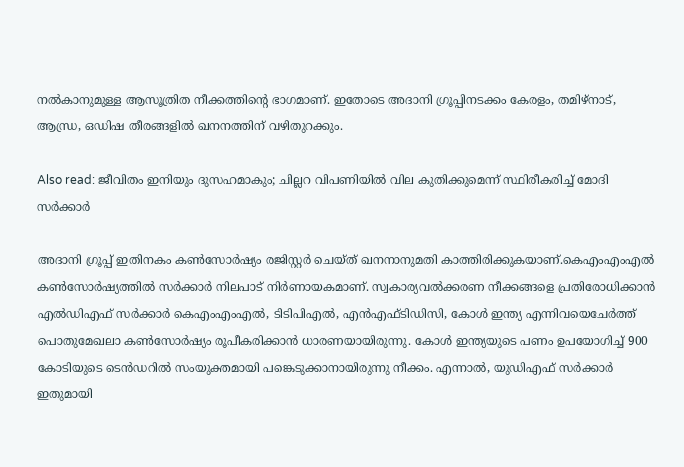നൽകാനുമുള്ള ആസൂത്രിത നീക്കത്തിന്റെ ഭാഗമാണ്. ഇതോടെ അദാനി ഗ്രൂപ്പിനടക്കം കേരളം, തമിഴ്നാട്, ആന്ധ്ര, ഒഡിഷ തീരങ്ങളിൽ ഖനനത്തിന് വഴിതുറക്കും.

Also read: ജീവിതം ഇനിയും ദുസഹമാകും; ചില്ലറ വിപണിയിൽ വില കുതിക്കുമെന്ന് സ്ഥിരീകരിച്ച് മോദി സർക്കാർ

അദാനി ഗ്രൂപ്പ് ഇതിനകം കൺസോർഷ്യം രജിസ്റ്റർ ചെയ്ത് ഖനനാനുമതി കാത്തിരിക്കുകയാണ്.കെഎംഎംഎൽ കൺസോർഷ്യത്തിൽ സർക്കാർ നിലപാട് നിർണായകമാണ്. സ്വകാര്യവൽക്കരണ നീക്കങ്ങളെ പ്രതിരോധിക്കാൻ എൽഡിഎഫ്‌ സർക്കാർ കെഎംഎംഎൽ, ടിടിപിഎൽ, എൻഎഫ്ടിഡിസി, കോൾ ഇന്ത്യ എന്നിവയെചേർത്ത് പൊതുമേഖലാ കൺസോർഷ്യം രൂപീകരിക്കാൻ ധാരണയായിരുന്നു. കോൾ ഇന്ത്യയുടെ പണം ഉപയോഗിച്ച് 900 കോടിയുടെ ടെൻഡറിൽ സംയുക്തമായി പങ്കെടുക്കാനായിരുന്നു നീക്കം. എന്നാൽ, യുഡിഎഫ് സർക്കാർ ഇതുമായി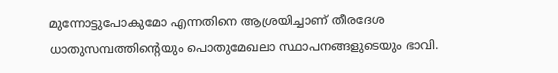മുന്നോട്ടുപോകുമോ എന്നതിനെ ആശ്രയിച്ചാണ്‌ തീരദേശ ധാതുസമ്പത്തിന്റെയും പൊതുമേഖലാ സ്ഥാപനങ്ങളുടെയും ഭാവി.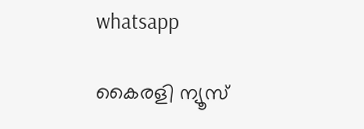whatsapp

കൈരളി ന്യൂസ്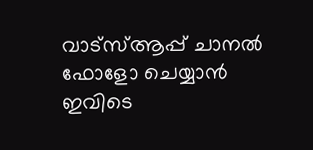വാട്‌സ്ആപ്പ് ചാനല്‍ ഫോളോ ചെയ്യാന്‍ ഇവിടെ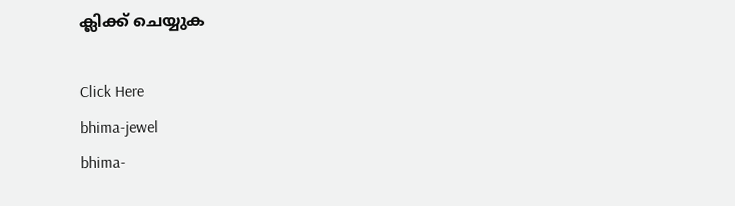ക്ലിക്ക് ചെയ്യുക

Click Here
bhima-jewel
bhima-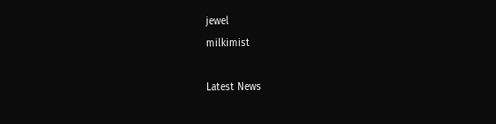jewel
milkimist

Latest News